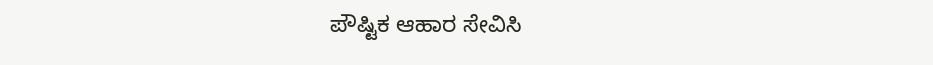ಪೌಷ್ಟಿಕ ಆಹಾರ ಸೇವಿಸಿ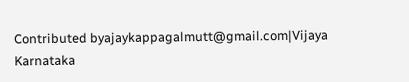Contributed byajaykappagalmutt@gmail.com|Vijaya Karnataka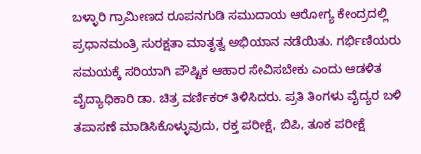ಬಳ್ಳಾರಿ ಗ್ರಾಮೀಣದ ರೂಪನಗುಡಿ ಸಮುದಾಯ ಆರೋಗ್ಯ ಕೇಂದ್ರದಲ್ಲಿ ಪ್ರಧಾನಮಂತ್ರಿ ಸುರಕ್ಷತಾ ಮಾತೃತ್ವ ಅಭಿಯಾನ ನಡೆಯಿತು. ಗರ್ಭಿಣಿಯರು ಸಮಯಕ್ಕೆ ಸರಿಯಾಗಿ ಪೌಷ್ಟಿಕ ಆಹಾರ ಸೇವಿಸಬೇಕು ಎಂದು ಆಡಳಿತ ವೈದ್ಯಾಧಿಕಾರಿ ಡಾ. ಚಿತ್ರ ವರ್ಣಿಕರ್ ತಿಳಿಸಿದರು. ಪ್ರತಿ ತಿಂಗಳು ವೈದ್ಯರ ಬಳಿ ತಪಾಸಣೆ ಮಾಡಿಸಿಕೊಳ್ಳುವುದು, ರಕ್ತ ಪರೀಕ್ಷೆ, ಬಿಪಿ, ತೂಕ ಪರೀಕ್ಷೆ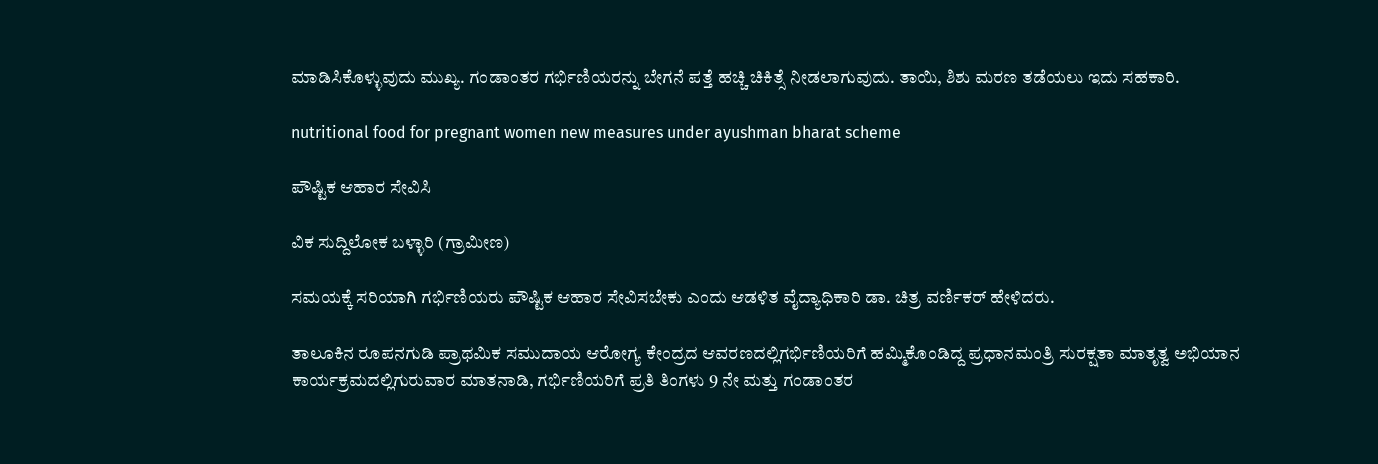ಮಾಡಿಸಿಕೊಳ್ಳುವುದು ಮುಖ್ಯ. ಗಂಡಾಂತರ ಗರ್ಭಿಣಿಯರನ್ನು ಬೇಗನೆ ಪತ್ತೆ ಹಚ್ಚಿ ಚಿಕಿತ್ಸೆ ನೀಡಲಾಗುವುದು. ತಾಯಿ, ಶಿಶು ಮರಣ ತಡೆಯಲು ಇದು ಸಹಕಾರಿ.

nutritional food for pregnant women new measures under ayushman bharat scheme

ಪೌಷ್ಟಿಕ ಆಹಾರ ಸೇವಿಸಿ

ವಿಕ ಸುದ್ದಿಲೋಕ ಬಳ್ಳಾರಿ (ಗ್ರಾಮೀಣ)

ಸಮಯಕ್ಕೆ ಸರಿಯಾಗಿ ಗರ್ಭಿಣಿಯರು ಪೌಷ್ಟಿಕ ಆಹಾರ ಸೇವಿಸಬೇಕು ಎಂದು ಆಡಳಿತ ವೈದ್ಯಾಧಿಕಾರಿ ಡಾ. ಚಿತ್ರ ವರ್ಣಿಕರ್ ಹೇಳಿದರು.

ತಾಲೂಕಿನ ರೂಪನಗುಡಿ ಪ್ರಾಥಮಿಕ ಸಮುದಾಯ ಆರೋಗ್ಯ ಕೇಂದ್ರದ ಆವರಣದಲ್ಲಿಗರ್ಭಿಣಿಯರಿಗೆ ಹಮ್ಮಿಕೊಂಡಿದ್ದ ಪ್ರಧಾನಮಂತ್ರಿ ಸುರಕ್ಷತಾ ಮಾತೃತ್ವ ಅಭಿಯಾನ ಕಾರ್ಯಕ್ರಮದಲ್ಲಿಗುರುವಾರ ಮಾತನಾಡಿ, ಗರ್ಭಿಣಿಯರಿಗೆ ಪ್ರತಿ ತಿಂಗಳು 9 ನೇ ಮತ್ತು ಗಂಡಾಂತರ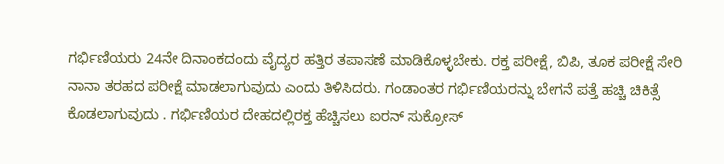ಗರ್ಭಿಣಿಯರು 24ನೇ ದಿನಾಂಕದಂದು ವೈದ್ಯರ ಹತ್ತಿರ ತಪಾಸಣೆ ಮಾಡಿಕೊಳ್ಳಬೇಕು. ರಕ್ತ ಪರೀಕ್ಷೆ, ಬಿಪಿ, ತೂಕ ಪರೀಕ್ಷೆ ಸೇರಿ ನಾನಾ ತರಹದ ಪರೀಕ್ಷೆ ಮಾಡಲಾಗುವುದು ಎಂದು ತಿಳಿಸಿದರು. ಗಂಡಾಂತರ ಗರ್ಭಿಣಿಯರನ್ನು ಬೇಗನೆ ಪತ್ತೆ ಹಚ್ಚಿ ಚಿಕಿತ್ಸೆ ಕೊಡಲಾಗುವುದು . ಗರ್ಭಿಣಿಯರ ದೇಹದಲ್ಲಿರಕ್ತ ಹೆಚ್ಚಿಸಲು ಐರನ್ ಸುಕ್ರೋಸ್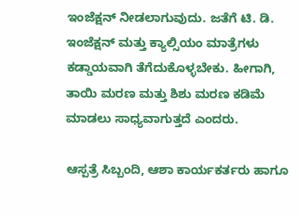ಇಂಜೆಕ್ಷನ್ ನೀಡಲಾಗುವುದು. ಜತೆಗೆ ಟಿ. ಡಿ. ಇಂಜೆಕ್ಷನ್ ಮತ್ತು ಕ್ಯಾಲ್ಸಿಯಂ ಮಾತ್ರೆಗಳು ಕಡ್ಡಾಯವಾಗಿ ತೆಗೆದುಕೊಳ್ಳಬೇಕು. ಹೀಗಾಗಿ, ತಾಯಿ ಮರಣ ಮತ್ತು ಶಿಶು ಮರಣ ಕಡಿಮೆ ಮಾಡಲು ಸಾಧ್ಯವಾಗುತ್ತದೆ ಎಂದರು.

ಆಸ್ಪತ್ರೆ ಸಿಬ್ಬಂದಿ, ಆಶಾ ಕಾರ್ಯಕರ್ತರು ಹಾಗೂ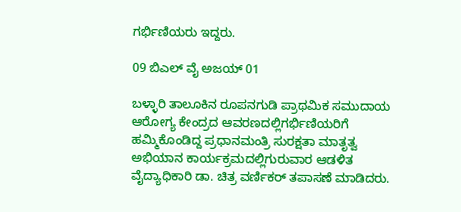ಗರ್ಭಿಣಿಯರು ಇದ್ದರು.

09 ಬಿಎಲ್ ವೈ ಅಜಯ್ 01

ಬಳ್ಳಾರಿ ತಾಲೂಕಿನ ರೂಪನಗುಡಿ ಪ್ರಾಥಮಿಕ ಸಮುದಾಯ ಆರೋಗ್ಯ ಕೇಂದ್ರದ ಆವರಣದಲ್ಲಿಗರ್ಭಿಣಿಯರಿಗೆ ಹಮ್ಮಿಕೊಂಡಿದ್ದ ಪ್ರಧಾನಮಂತ್ರಿ ಸುರಕ್ಷತಾ ಮಾತೃತ್ವ ಅಭಿಯಾನ ಕಾರ್ಯಕ್ರಮದಲ್ಲಿಗುರುವಾರ ಆಡಳಿತ ವೈದ್ಯಾಧಿಕಾರಿ ಡಾ. ಚಿತ್ರ ವರ್ಣಿಕರ್ ತಪಾಸಣೆ ಮಾಡಿದರು.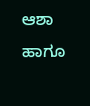ಆಶಾ ಹಾಗೂ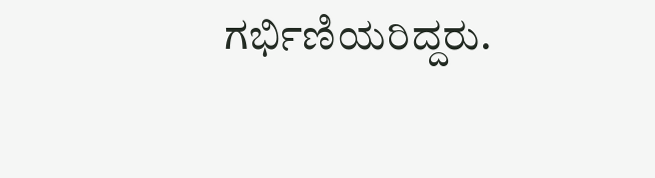ಗರ್ಭಿಣಿಯರಿದ್ದರು.